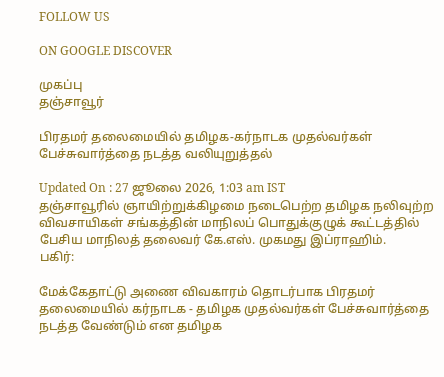FOLLOW US

ON GOOGLE DISCOVER

முகப்பு
தஞ்சாவூர்

பிரதமர் தலைமையில் தமிழக-கர்நாடக முதல்வர்கள் பேச்சுவார்த்தை நடத்த வலியுறுத்தல்

Updated On : 27 ஜூலை 2026, 1:03 am IST
தஞ்சாவூரில் ஞாயிற்றுக்கிழமை நடைபெற்ற தமிழக நலிவுற்ற விவசாயிகள் சங்கத்தின் மாநிலப் பொதுக்குழுக் கூட்டத்தில் பேசிய மாநிலத் தலைவர் கே.எஸ். முகமது இப்ராஹிம்.
பகிர்:

மேக்கேதாட்டு அணை விவகாரம் தொடர்பாக பிரதமர் தலைமையில் கர்நாடக - தமிழக முதல்வர்கள் பேச்சுவார்த்தை நடத்த வேண்டும் என தமிழக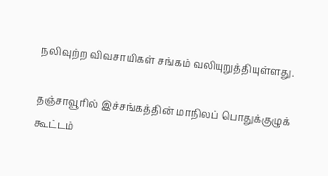நலிவுற்ற விவசாயிகள் சங்கம் வலியுறுத்தியுள்ளது.

தஞ்சாவூரில் இச்சங்கத்தின் மாநிலப் பொதுக்குழுக் கூட்டம்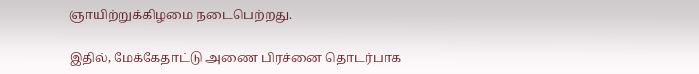ஞாயிற்றுக்கிழமை நடைபெற்றது.

இதில், மேக்கேதாட்டு அணை பிரச்னை தொடர்பாக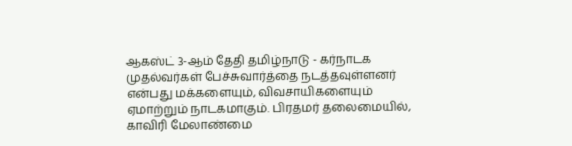ஆகஸ்ட் 3-ஆம் தேதி தமிழ்நாடு - கர்நாடக முதல்வர்கள் பேச்சுவார்த்தை நடத்தவுள்ளனர் என்பது மக்களையும், விவசாயிகளையும் ஏமாற்றும் நாடகமாகும். பிரதமர் தலைமையில், காவிரி மேலாண்மை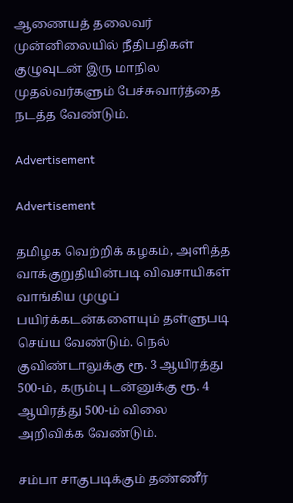ஆணையத் தலைவர் முன்னிலையில் நீதிபதிகள் குழுவுடன் இரு மாநில முதல்வர்களும் பேச்சுவார்த்தை நடத்த வேண்டும்.

Advertisement

Advertisement

தமிழக வெற்றிக் கழகம், அளித்த வாக்குறுதியின்படி விவசாயிகள் வாங்கிய முழுப் பயிர்க்கடன்களையும் தள்ளுபடி செய்ய வேண்டும். நெல் குவிண்டாலுக்கு ரூ. 3 ஆயிரத்து 500-ம், கரும்பு டன்னுக்கு ரூ. 4 ஆயிரத்து 500-ம் விலை அறிவிக்க வேண்டும்.

சம்பா சாகுபடிக்கும் தண்ணீர்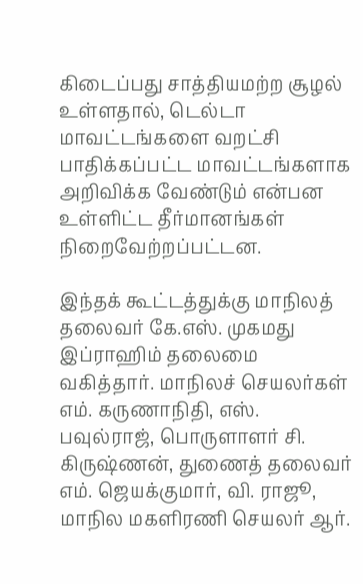கிடைப்பது சாத்தியமற்ற சூழல் உள்ளதால், டெல்டா மாவட்டங்களை வறட்சி பாதிக்கப்பட்ட மாவட்டங்களாக அறிவிக்க வேண்டும் என்பன உள்ளிட்ட தீர்மானங்கள் நிறைவேற்றப்பட்டன.

இந்தக் கூட்டத்துக்கு மாநிலத் தலைவர் கே.எஸ். முகமது இப்ராஹிம் தலைமை வகித்தார். மாநிலச் செயலர்கள் எம். கருணாநிதி, எஸ். பவுல்ராஜ், பொருளாளர் சி. கிருஷ்ணன், துணைத் தலைவர் எம். ஜெயக்குமார், வி. ராஜூ, மாநில மகளிரணி செயலர் ஆர்.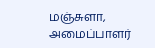மஞ்சுளா, அமைப்பாளர்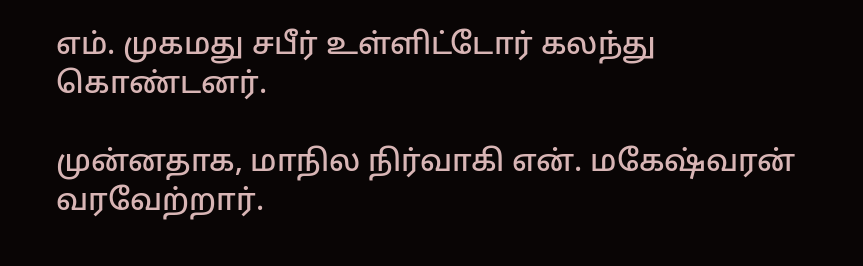எம். முகமது சபீர் உள்ளிட்டோர் கலந்து கொண்டனர்.

முன்னதாக, மாநில நிர்வாகி என். மகேஷ்வரன் வரவேற்றார்.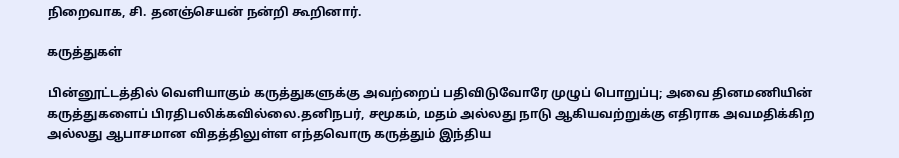நிறைவாக, சி. தனஞ்செயன் நன்றி கூறினார்.

கருத்துகள்

பின்னூட்டத்தில் வெளியாகும் கருத்துகளுக்கு அவற்றைப் பதிவிடுவோரே முழுப் பொறுப்பு; அவை தினமணியின் கருத்துகளைப் பிரதிபலிக்கவில்லை.தனிநபர், சமூகம், மதம் அல்லது நாடு ஆகியவற்றுக்கு எதிராக அவமதிக்கிற அல்லது ஆபாசமான விதத்திலுள்ள எந்தவொரு கருத்தும் இந்திய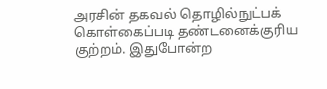அரசின் தகவல் தொழில்நுட்பக் கொள்கைப்படி தண்டனைக்குரிய குற்றம். இதுபோன்ற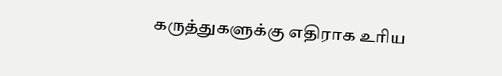கருத்துகளுக்கு எதிராக உரிய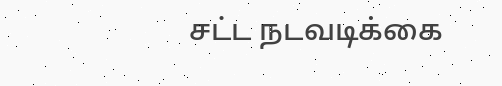சட்ட நடவடிக்கை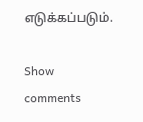எடுக்கப்படும்.

Show comments